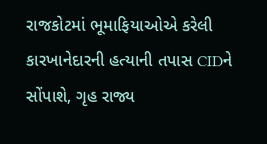રાજકોટમાં ભૂમાફિયાઓએ કરેલી કારખાનેદારની હત્યાની તપાસ CIDને સોંપાશે, ગૃહ રાજ્ય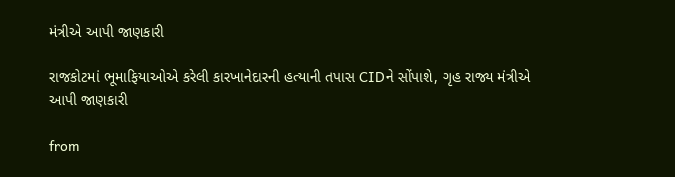મંત્રીએ આપી જાણકારી

રાજકોટમાં ભૂમાફિયાઓએ કરેલી કારખાનેદારની હત્યાની તપાસ CIDને સોંપાશે, ગૃહ રાજ્ય મંત્રીએ આપી જાણકારી

from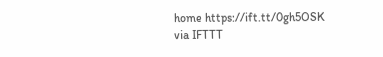home https://ift.tt/0gh5OSK
via IFTTT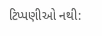ટિપ્પણીઓ નથી: